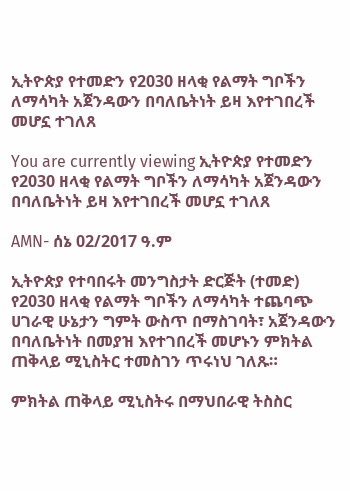ኢትዮጵያ የተመድን የ2030 ዘላቂ የልማት ግቦችን ለማሳካት አጀንዳውን በባለቤትነት ይዛ እየተገበረች መሆኗ ተገለጸ

You are currently viewing ኢትዮጵያ የተመድን የ2030 ዘላቂ የልማት ግቦችን ለማሳካት አጀንዳውን በባለቤትነት ይዛ እየተገበረች መሆኗ ተገለጸ

AMN- ሰኔ 02/2017 ዓ.ም

ኢትዮጵያ የተባበሩት መንግስታት ድርጅት (ተመድ) የ2030 ዘላቂ የልማት ግቦችን ለማሳካት ተጨባጭ ሀገራዊ ሁኔታን ግምት ውስጥ በማስገባት፣ አጀንዳውን በባለቤትነት በመያዝ እየተገበረች መሆኑን ምክትል ጠቅላይ ሚኒስትር ተመስገን ጥሩነህ ገለጹ።

ምክትል ጠቅላይ ሚኒስትሩ በማህበራዊ ትስስር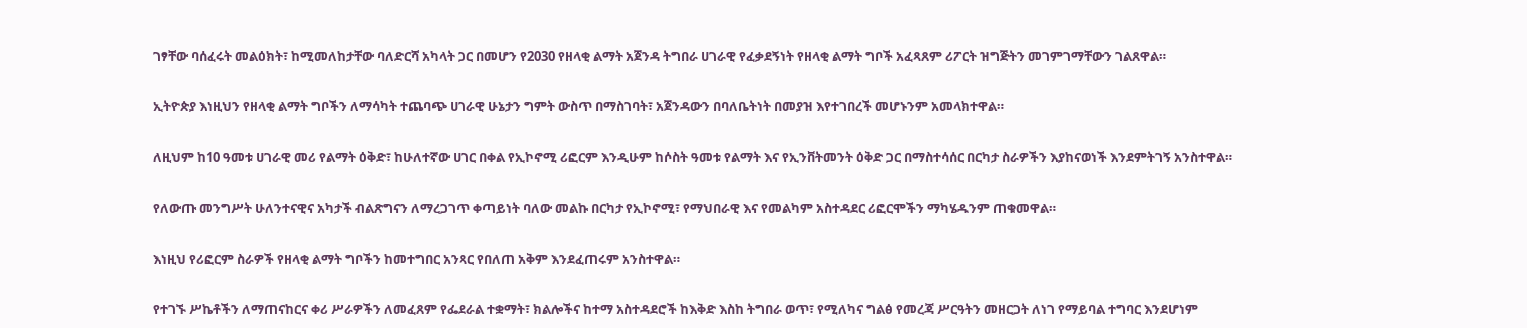ገፃቸው ባሰፈሩት መልዕክት፣ ከሚመለከታቸው ባለድርሻ አካላት ጋር በመሆን የ2030 የዘላቂ ልማት አጀንዳ ትግበራ ሀገራዊ የፈቃደኝነት የዘላቂ ልማት ግቦች አፈጻጸም ሪፖርት ዝግጅትን መገምገማቸውን ገልጸዋል።

ኢትዮጵያ እነዚህን የዘላቂ ልማት ግቦችን ለማሳካት ተጨባጭ ሀገራዊ ሁኔታን ግምት ውስጥ በማስገባት፣ አጀንዳውን በባለቤትነት በመያዝ እየተገበረች መሆኑንም አመላክተዋል።

ለዚህም ከ10 ዓመቱ ሀገራዊ መሪ የልማት ዕቅድ፣ ከሁለተኛው ሀገር በቀል የኢኮኖሚ ሪፎርም እንዲሁም ከሶስት ዓመቱ የልማት እና የኢንቨትመንት ዕቅድ ጋር በማስተሳሰር በርካታ ስራዎችን እያከናወነች እንደምትገኝ አንስተዋል።

የለውጡ መንግሥት ሁለንተናዊና አካታች ብልጽግናን ለማረጋገጥ ቀጣይነት ባለው መልኩ በርካታ የኢኮኖሚ፣ የማህበራዊ እና የመልካም አስተዳደር ሪፎርሞችን ማካሄዱንም ጠቁመዋል።

እነዚህ የሪፎርም ስራዎች የዘላቂ ልማት ግቦችን ከመተግበር አንጻር የበለጠ አቅም እንደፈጠሩም አንስተዋል።

የተገኙ ሥኬቶችን ለማጠናከርና ቀሪ ሥራዎችን ለመፈጸም የፌደራል ተቋማት፣ ክልሎችና ከተማ አስተዳደሮች ከእቅድ እስከ ትግበራ ወጥ፣ የሚለካና ግልፅ የመረጃ ሥርዓትን መዘርጋት ለነገ የማይባል ተግባር እንደሆነም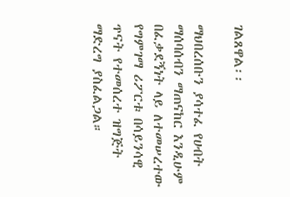ገልጸዋል፡፡

ማህበረሰቡን ያሳተፈ የሀብት ማሰባሰብን ማጠናከር እንዲሁም በፈቃደኝነት ላይ ለተመሠረተው የግምገማ ሪፖርቱ በሳይንሳዊ ጥናት የተመሰረተ ዝግጅት ማድረግ ያስፈልጋል።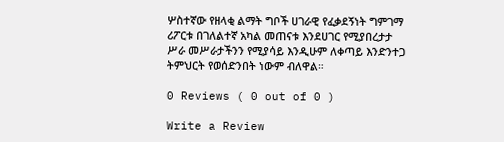ሦስተኛው የዘላቂ ልማት ግቦች ሀገራዊ የፈቃደኝነት ግምገማ ሪፖርቱ በገለልተኛ አካል መጠናቱ እንደሀገር የሚያበረታታ ሥራ መሥራታችንን የሚያሳይ እንዲሁም ለቀጣይ እንድንተጋ ትምህርት የወሰድንበት ነውም ብለዋል።

0 Reviews ( 0 out of 0 )

Write a Review